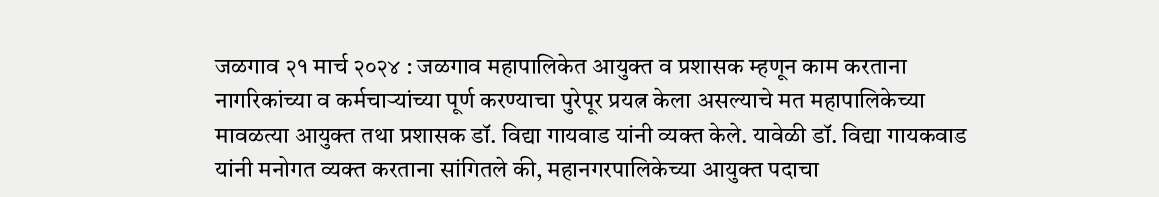जळगाव २१ मार्च २०२४ : जळगाव महापालिकेत आयुक्त व प्रशासक म्हणून काम करताना नागरिकांच्या व कर्मचाऱ्यांच्या पूर्ण करण्याचा पुरेपूर प्रयत्न केला असल्याचे मत महापालिकेच्या मावळत्या आयुक्त तथा प्रशासक डॉ. विद्या गायवाड यांनी व्यक्त केले. यावेळी डॉ. विद्या गायकवाड यांनी मनोगत व्यक्त करताना सांगितले की, महानगरपालिकेच्या आयुक्त पदाचा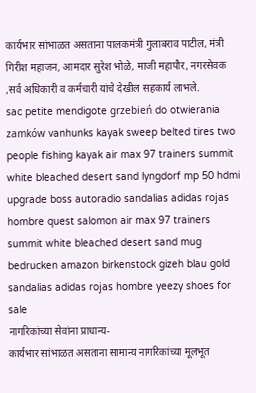कार्यभार सांभाळत असताना पालकमंत्री गुलाबराव पाटील, मंत्री गिरीश महाजन, आमदार सुरेश भोळे, माजी महापौर, नगरसेवक ,सर्व अधिकारी व कर्मचारी यांचे देखील सहकार्य लाभले.
sac petite mendigote grzebień do otwierania zamków vanhunks kayak sweep belted tires two people fishing kayak air max 97 trainers summit white bleached desert sand lyngdorf mp 50 hdmi upgrade boss autoradio sandalias adidas rojas hombre quest salomon air max 97 trainers summit white bleached desert sand mug bedrucken amazon birkenstock gizeh blau gold sandalias adidas rojas hombre yeezy shoes for sale
नागरिकांच्या सेवांना प्राधान्य-
कार्यभार सांभाळत असताना सामान्य नागरिकांच्या मूलभूत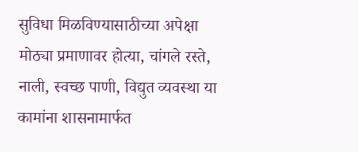सुविधा मिळविण्यासाठीच्या अपेक्षा मोठ्या प्रमाणावर होत्या, चांगले रस्ते, नाली, स्वच्छ पाणी, विद्युत व्यवस्था या कामांना शासनामार्फत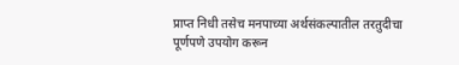प्राप्त निधी तसेच मनपाच्या अर्थसंकल्पातील तरतुदीचा पूर्णपणे उपयोग करून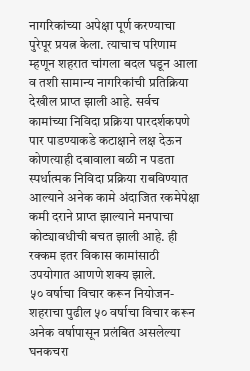नागरिकांच्या अपेक्षा पूर्ण करण्याचा पुरेपूर प्रयत्न केला. त्याचाच परिणाम म्हणून शहरात चांगला बदल घडून आला व तशी सामान्य नागरिकांची प्रतिक्रिया देखील प्राप्त झाली आहे. सर्वच कामांच्या निविदा प्रक्रिया पारदर्शकपणे पार पाडण्याकडे कटाक्षाने लक्ष देऊन कोणत्याही दबावाला बळी न पडता स्पर्धात्मक निविदा प्रक्रिया राबविण्यात आल्याने अनेक कामे अंदाजित रकमेपेक्षा कमी दराने प्राप्त झाल्याने मनपाचा कोट्यावधीची बचत झाली आहे. ही रक्कम इतर विकास कामांसाठी उपयोगात आणणे शक्य झाले.
५० वर्षाचा विचार करून नियोजन-
शहराचा पुढील ५० वर्षाचा विचार करून अनेक वर्षापासून प्रलंबित असलेल्या घनकचरा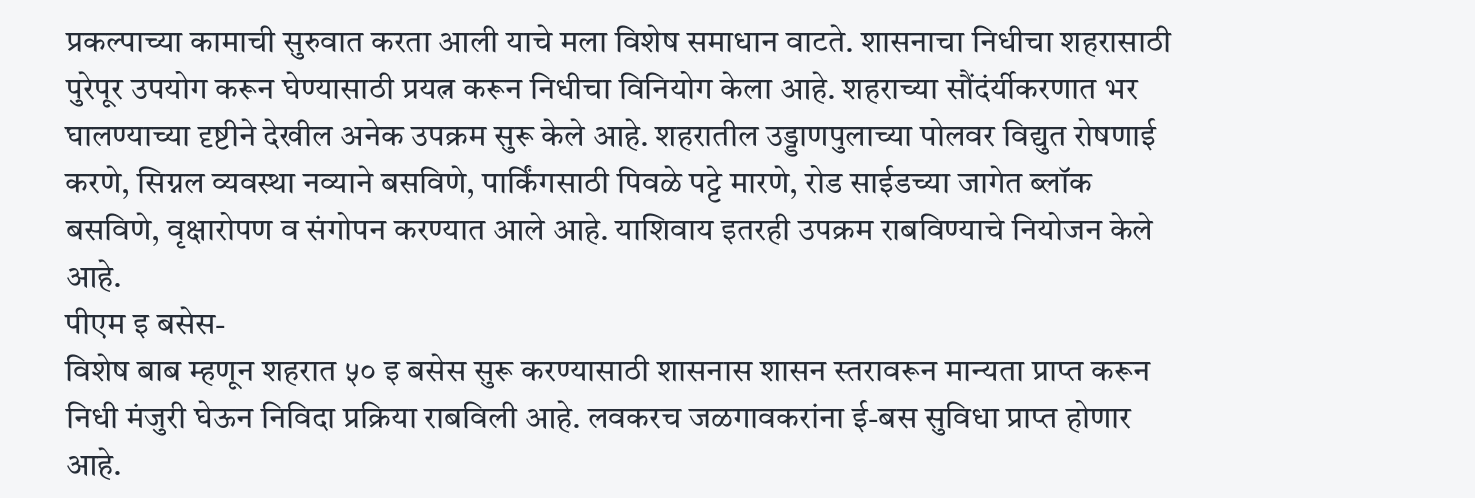प्रकल्पाच्या कामाची सुरुवात करता आली याचे मला विशेष समाधान वाटते. शासनाचा निधीचा शहरासाठी पुरेपूर उपयोग करून घेण्यासाठी प्रयत्न करून निधीचा विनियोग केला आहे. शहराच्या सौंदंर्यीकरणात भर घालण्याच्या दृष्टीने देखील अनेक उपक्रम सुरू केले आहे. शहरातील उड्डाणपुलाच्या पोलवर विद्युत रोषणाई करणे, सिग्नल व्यवस्था नव्याने बसविणे, पार्किंगसाठी पिवळे पट्टे मारणे, रोड साईडच्या जागेत ब्लॉक बसविणे, वृक्षारोपण व संगोपन करण्यात आले आहे. याशिवाय इतरही उपक्रम राबविण्याचे नियोजन केले आहे.
पीएम इ बसेस-
विशेष बाब म्हणून शहरात ५० इ बसेस सुरू करण्यासाठी शासनास शासन स्तरावरून मान्यता प्राप्त करून निधी मंजुरी घेऊन निविदा प्रक्रिया राबविली आहे. लवकरच जळगावकरांना ई-बस सुविधा प्राप्त होणार आहे.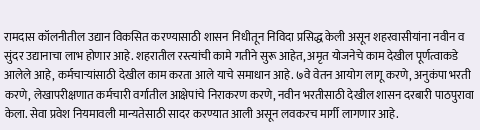रामदास कॉलनीतील उद्यान विकसित करण्यासाठी शासन निधीतून निविदा प्रसिद्ध केली असून शहरवासीयांना नवीन व सुंदर उद्यानाचा लाभ होणार आहे. शहरातील रस्त्यांची कामे गतीने सुरू आहेत, अमृत योजनेचे काम देखील पूर्णत्वाकडे आलेले आहे, कर्मचाऱ्यांसाठी देखील काम करता आले याचे समाधान आहे. ७वे वेतन आयोग लागू करणे, अनुकंपा भरती करणे, लेखापरीक्षणात कर्मचारी वर्गातील आक्षेपांचे निराकरण करणे, नवीन भरतीसाठी देखील शासन दरबारी पाठपुरावा केला. सेवा प्रवेश नियमावली मान्यतेसाठी सादर करण्यात आली असून लवकरच मार्गी लागणार आहे.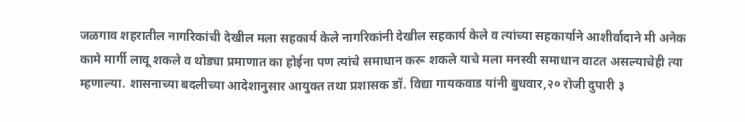जळगाव शहरातील नागरिकांची देखील मला सहकार्य केले नागरिकांनी देखील सहकार्य केले व त्यांच्या सहकार्याने आशीर्वादाने मी अनेक कामे मार्गी लावू शकले व थोड्या प्रमाणात का होईना पण त्यांचे समाधान करू शकले याचे मला मनस्वी समाधान वाटत असल्याचेही त्या म्हणाल्या. शासनाच्या बदलीच्या आदेशानुसार आयुक्त तथा प्रशासक डॉ. विद्या गायकवाड यांनी बुधवार,२० रोजी दुपारी ३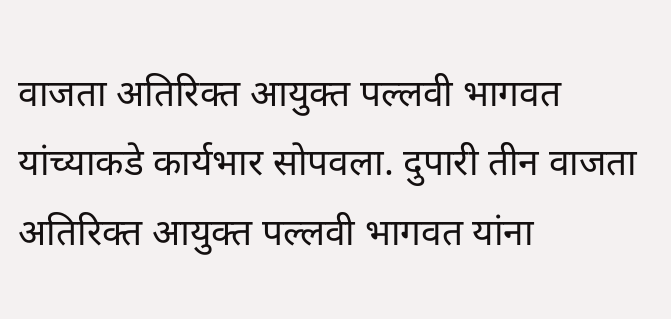वाजता अतिरिक्त आयुक्त पल्लवी भागवत यांच्याकडे कार्यभार सोपवला. दुपारी तीन वाजता अतिरिक्त आयुक्त पल्लवी भागवत यांना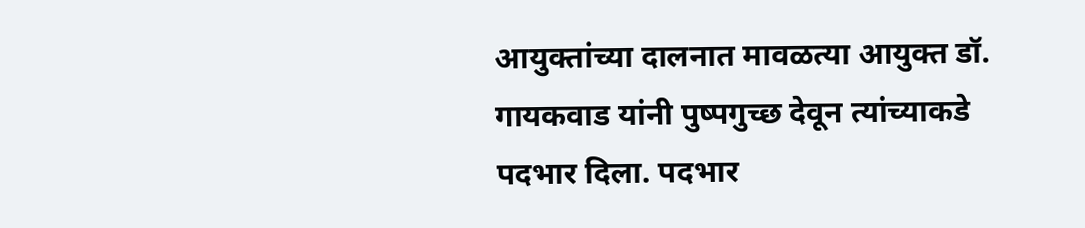आयुक्तांच्या दालनात मावळत्या आयुक्त डॉ. गायकवाड यांनी पुष्पगुच्छ देवून त्यांच्याकडे पदभार दिला. पदभार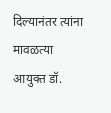दिल्यानंतर त्यांना मावळत्या आयुक्त डॉ.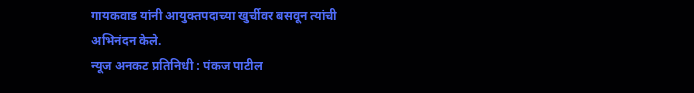गायकवाड यांनी आयुक्तपदाच्या खुर्चीवर बसवून त्यांची अभिनंदन केले.
न्यूज अनकट प्रतिनिधी : पंकज पाटील